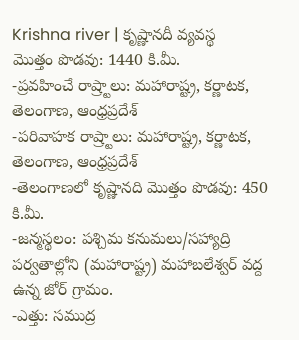Krishna river | కృష్ణానదీ వ్యవస్థ
మొత్తం పొడవు: 1440 కి.మీ.
-ప్రవహించే రాష్ర్టాలు: మహారాష్ట్ర, కర్ణాటక, తెలంగాణ, ఆంధ్రప్రదేశ్
-పరివాహక రాష్ర్టాలు: మహారాష్ట్ర, కర్ణాటక, తెలంగాణ, ఆంధ్రప్రదేశ్
-తెలంగాణలో కృష్ణానది మొత్తం పొడవు: 450 కి.మీ.
-జన్మస్థలం: పశ్చిమ కనుమలు/సహ్యాద్రి పర్వతాల్లోని (మహారాష్ట్ర) మహాబలేశ్వర్ వద్ద ఉన్న జోర్ గ్రామం.
-ఎత్తు: సముద్ర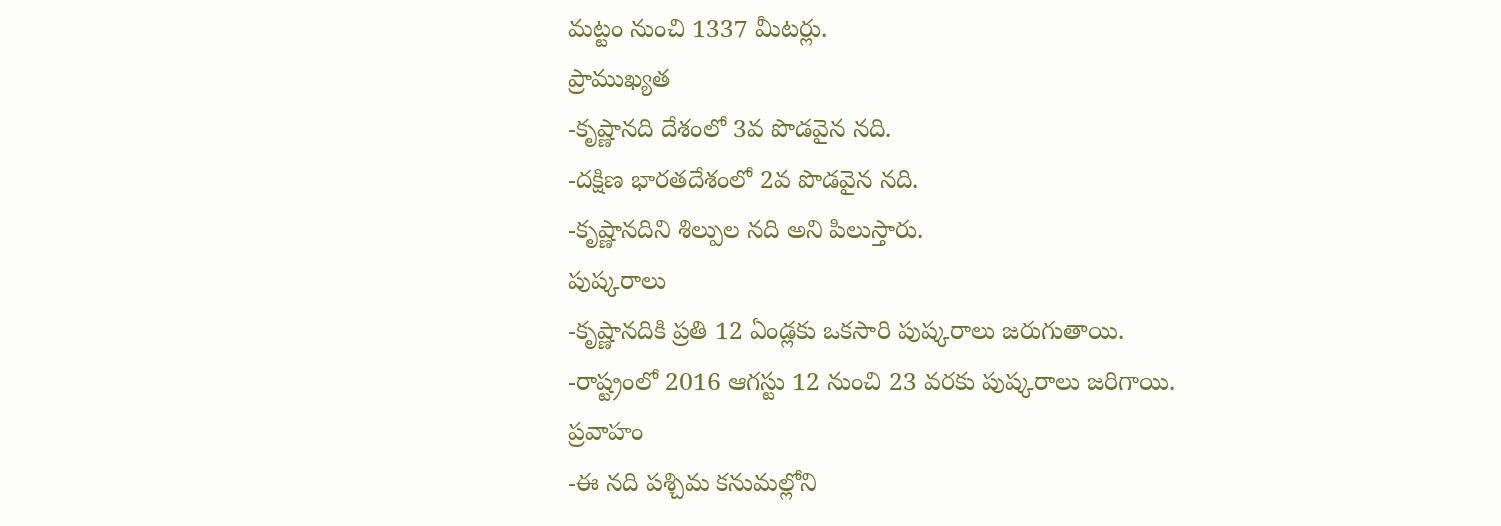మట్టం నుంచి 1337 మీటర్లు.
ప్రాముఖ్యత
-కృష్ణానది దేశంలో 3వ పొడవైన నది.
-దక్షిణ భారతదేశంలో 2వ పొడవైన నది.
-కృష్ణానదిని శిల్పుల నది అని పిలుస్తారు.
పుష్కరాలు
-కృష్ణానదికి ప్రతి 12 ఏండ్లకు ఒకసారి పుష్కరాలు జరుగుతాయి.
-రాష్ట్రంలో 2016 ఆగస్టు 12 నుంచి 23 వరకు పుష్కరాలు జరిగాయి.
ప్రవాహం
-ఈ నది పశ్చిమ కనుమల్లోని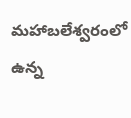మహాబలేశ్వరంలో ఉన్న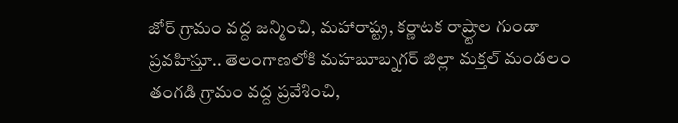జోర్ గ్రామం వద్ద జన్మించి, మహారాష్ట్ర, కర్ణాటక రాష్ర్టాల గుండా ప్రవహిస్తూ.. తెలంగాణలోకి మహబూబ్నగర్ జిల్లా మక్తల్ మండలం తంగడి గ్రామం వద్ద ప్రవేశించి,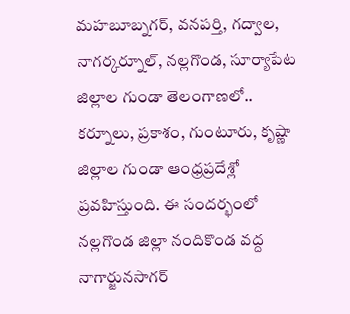మహబూబ్నగర్, వనపర్తి, గద్వాల, నాగర్కర్నూల్, నల్లగొండ, సూర్యాపేట జిల్లాల గుండా తెలంగాణలో.. కర్నూలు, ప్రకాశం, గుంటూరు, కృష్ణా జిల్లాల గుండా ఆంధ్రప్రదేశ్లో ప్రవహిస్తుంది. ఈ సందర్భంలో నల్లగొండ జిల్లా నందికొండ వద్ద నాగార్జునసాగర్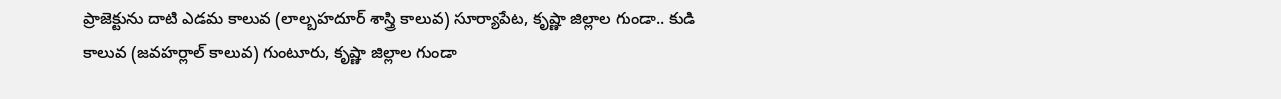ప్రాజెక్టును దాటి ఎడమ కాలువ (లాల్బహదూర్ శాస్త్రి కాలువ) సూర్యాపేట, కృష్ణా జిల్లాల గుండా.. కుడి కాలువ (జవహర్లాల్ కాలువ) గుంటూరు, కృష్ణా జిల్లాల గుండా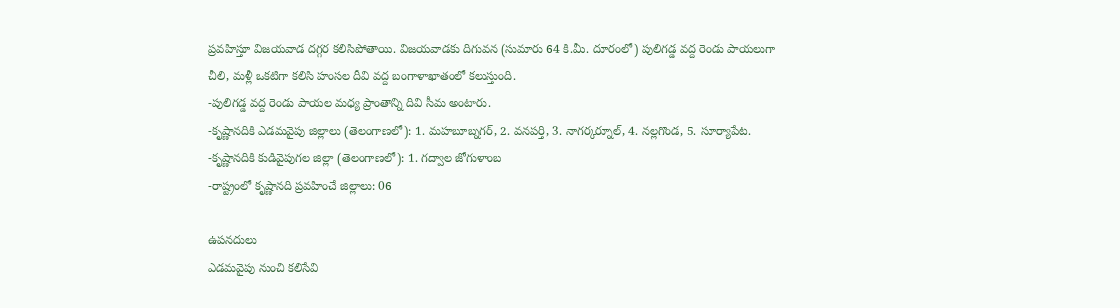ప్రవహిస్తూ విజయవాడ దగ్గర కలిసిపోతాయి. విజయవాడకు దిగువన (సుమారు 64 కి.మీ. దూరంలో) పులిగడ్డ వద్ద రెండు పాయలుగా చీలి, మళ్లీ ఒకటిగా కలిసి హంసల దీవి వద్ద బంగాళాఖాతంలో కలుస్తుంది.
-పులిగడ్డ వద్ద రెండు పాయల మధ్య ప్రాంతాన్ని దివి సీమ అంటారు.
-కృష్ణానదికి ఎడమవైపు జిల్లాలు (తెలంగాణలో): 1. మహబూబ్నగర్, 2. వనపర్తి, 3. నాగర్కర్నూల్, 4. నల్లగొండ, 5. సూర్యాపేట.
-కృష్ణానదికి కుడివైపుగల జిల్లా (తెలంగాణలో): 1. గద్వాల జోగుళాంబ
-రాష్ట్రంలో కృష్ణానది ప్రవహించే జిల్లాలు: 06

ఉపనదులు
ఎడమవైపు నుంచి కలిసేవి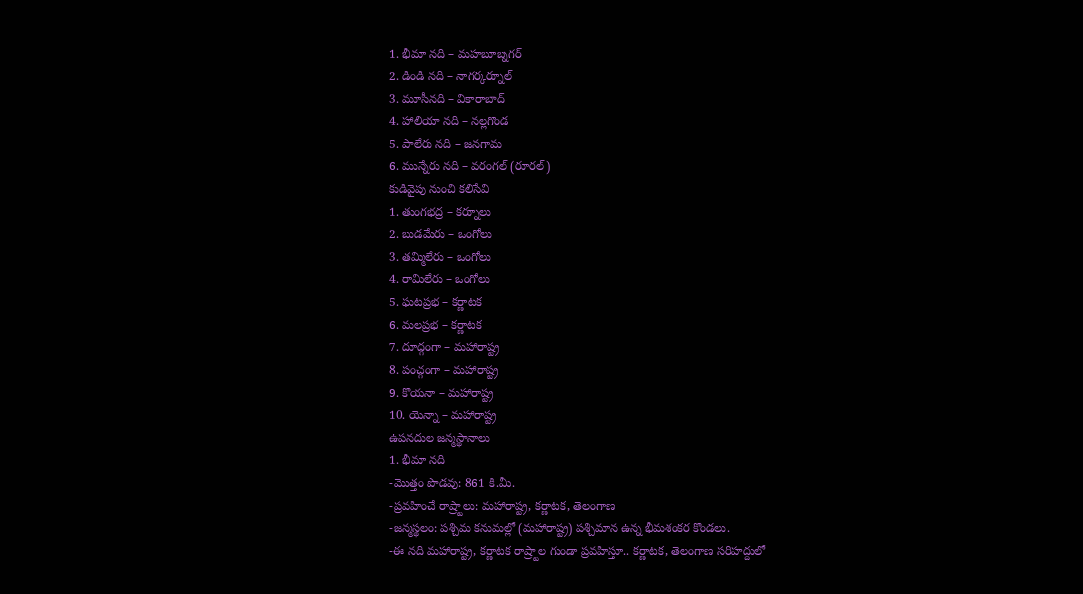1. భీమా నది – మహబూబ్నగర్
2. డిండి నది – నాగర్కర్నూల్
3. మూసీనది – వికారాబాద్
4. హాలియా నది – నల్లగొండ
5. పాలేరు నది – జనగామ
6. మున్నేరు నది – వరంగల్ (రూరల్)
కుడివైపు నుంచి కలిసేవి
1. తుంగభద్ర – కర్నూలు
2. బుడమేరు – ఒంగోలు
3. తమ్మిలేరు – ఒంగోలు
4. రామిలేరు – ఒంగోలు
5. ఘటప్రభ – కర్ణాటక
6. మలప్రభ – కర్ణాటక
7. దూద్గంగా – మహారాష్ట్ర
8. పంచ్గంగా – మహారాష్ట్ర
9. కొయనా – మహారాష్ట్ర
10. యెన్నా – మహారాష్ట్ర
ఉపనదుల జన్మస్థానాలు
1. భీమా నది
-మొత్తం పొడవు: 861 కి.మీ.
-ప్రవహించే రాష్ర్టాలు: మహారాష్ట్ర, కర్ణాటక, తెలంగాణ
-జన్మస్థలం: పశ్చిమ కనుమల్లో (మహారాష్ట్ర) పశ్చిమాన ఉన్న భీమశంకర కొండలు.
-ఈ నది మహారాష్ట్ర, కర్ణాటక రాష్ర్టాల గుండా ప్రవహిస్తూ.. కర్ణాటక, తెలంగాణ సరిహద్దులో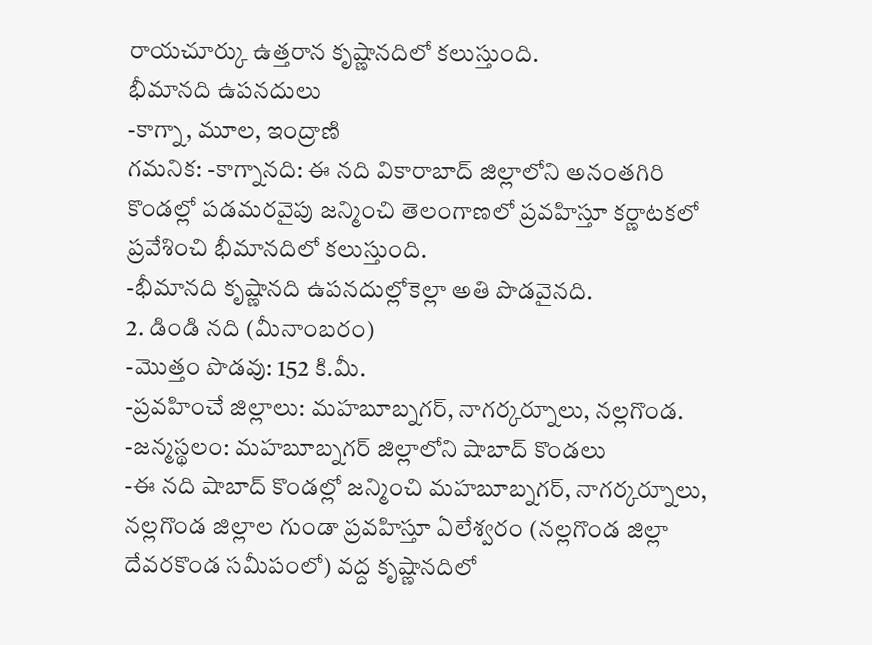రాయచూర్కు ఉత్తరాన కృష్ణానదిలో కలుస్తుంది.
భీమానది ఉపనదులు
-కాగ్నా, మూల, ఇంద్రాణి
గమనిక: -కాగ్నానది: ఈ నది వికారాబాద్ జిల్లాలోని అనంతగిరి కొండల్లో పడమరవైపు జన్మించి తెలంగాణలో ప్రవహిస్తూ కర్ణాటకలో ప్రవేశించి భీమానదిలో కలుస్తుంది.
-భీమానది కృష్ణానది ఉపనదుల్లోకెల్లా అతి పొడవైనది.
2. డిండి నది (మీనాంబరం)
-మొత్తం పొడవు: 152 కి.మీ.
-ప్రవహించే జిల్లాలు: మహబూబ్నగర్, నాగర్కర్నూలు, నల్లగొండ.
-జన్మస్థలం: మహబూబ్నగర్ జిల్లాలోని షాబాద్ కొండలు
-ఈ నది షాబాద్ కొండల్లో జన్మించి మహబూబ్నగర్, నాగర్కర్నూలు, నల్లగొండ జిల్లాల గుండా ప్రవహిస్తూ ఏలేశ్వరం (నల్లగొండ జిల్లా దేవరకొండ సమీపంలో) వద్ద కృష్ణానదిలో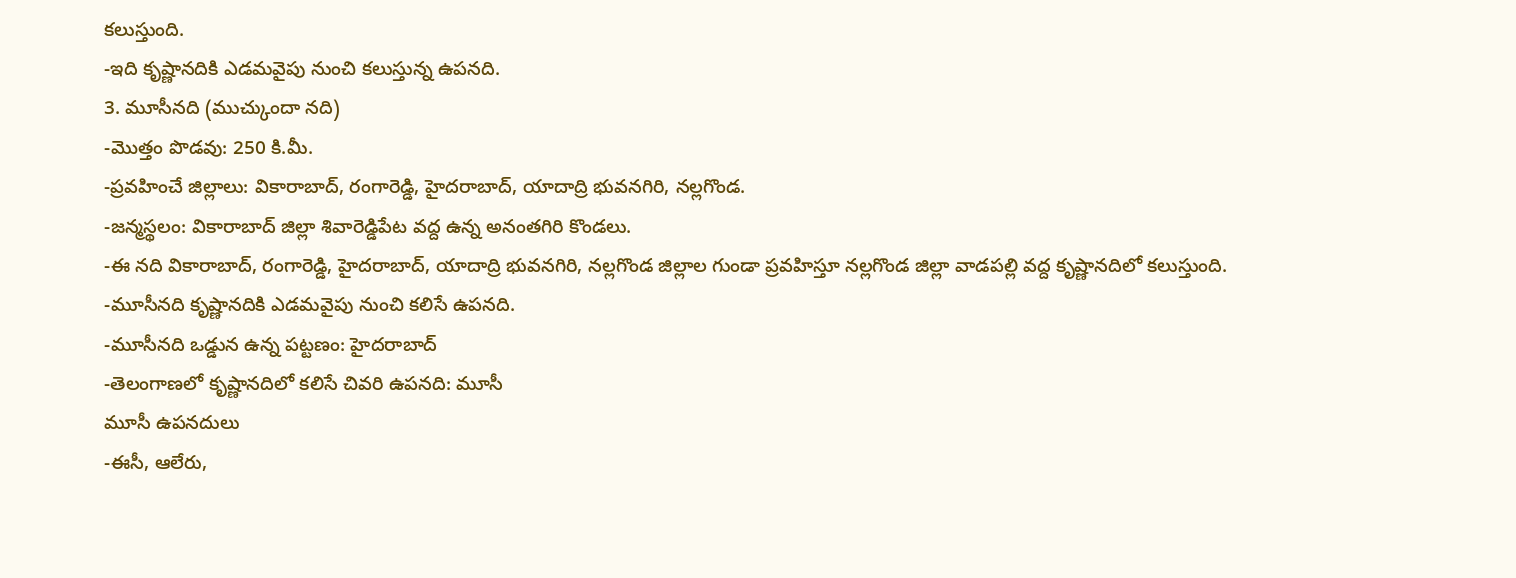కలుస్తుంది.
-ఇది కృష్ణానదికి ఎడమవైపు నుంచి కలుస్తున్న ఉపనది.
3. మూసీనది (ముచ్కుందా నది)
-మొత్తం పొడవు: 250 కి.మీ.
-ప్రవహించే జిల్లాలు: వికారాబాద్, రంగారెడ్డి, హైదరాబాద్, యాదాద్రి భువనగిరి, నల్లగొండ.
-జన్మస్థలం: వికారాబాద్ జిల్లా శివారెడ్డిపేట వద్ద ఉన్న అనంతగిరి కొండలు.
-ఈ నది వికారాబాద్, రంగారెడ్డి, హైదరాబాద్, యాదాద్రి భువనగిరి, నల్లగొండ జిల్లాల గుండా ప్రవహిస్తూ నల్లగొండ జిల్లా వాడపల్లి వద్ద కృష్ణానదిలో కలుస్తుంది.
-మూసీనది కృష్ణానదికి ఎడమవైపు నుంచి కలిసే ఉపనది.
-మూసీనది ఒడ్డున ఉన్న పట్టణం: హైదరాబాద్
-తెలంగాణలో కృష్ణానదిలో కలిసే చివరి ఉపనది: మూసీ
మూసీ ఉపనదులు
-ఈసీ, ఆలేరు,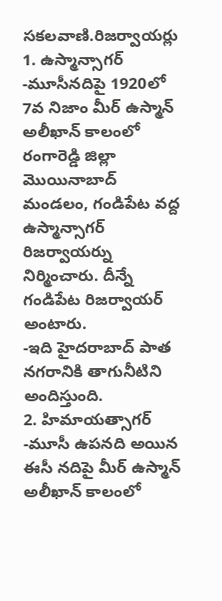సకలవాణి.రిజర్వాయర్లు
1. ఉస్మాన్సాగర్
-మూసీనదిపై 1920లో 7వ నిజాం మీర్ ఉస్మాన్ అలీఖాన్ కాలంలో రంగారెడ్డి జిల్లా మొయినాబాద్ మండలం, గండిపేట వద్ద ఉస్మాన్సాగర్ రిజర్వాయర్ను నిర్మించారు. దీన్నే గండిపేట రిజర్వాయర్ అంటారు.
-ఇది హైదరాబాద్ పాత నగరానికి తాగునీటిని అందిస్తుంది.
2. హిమాయత్సాగర్
-మూసీ ఉపనది అయిన ఈసీ నదిపై మీర్ ఉస్మాన్ అలీఖాన్ కాలంలో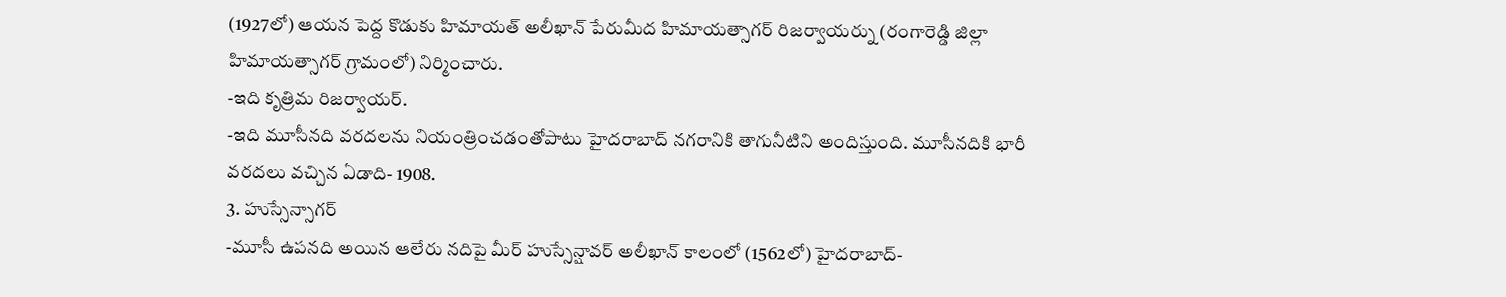(1927లో) ఆయన పెద్ద కొడుకు హిమాయత్ అలీఖాన్ పేరుమీద హిమాయత్సాగర్ రిజర్వాయర్ను (రంగారెడ్డి జిల్లా హిమాయత్సాగర్ గ్రామంలో) నిర్మించారు.
-ఇది కృత్రిమ రిజర్వాయర్.
-ఇది మూసీనది వరదలను నియంత్రించడంతోపాటు హైదరాబాద్ నగరానికి తాగునీటిని అందిస్తుంది. మూసీనదికి భారీ వరదలు వచ్చిన ఏడాది- 1908.
3. హుస్సేన్సాగర్
-మూసీ ఉపనది అయిన ఆలేరు నదిపై మీర్ హుస్సేన్షావర్ అలీఖాన్ కాలంలో (1562లో) హైదరాబాద్-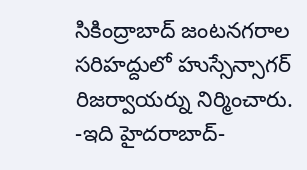సికింద్రాబాద్ జంటనగరాల సరిహద్దులో హుస్సేన్సాగర్ రిజర్వాయర్ను నిర్మించారు.
-ఇది హైదరాబాద్-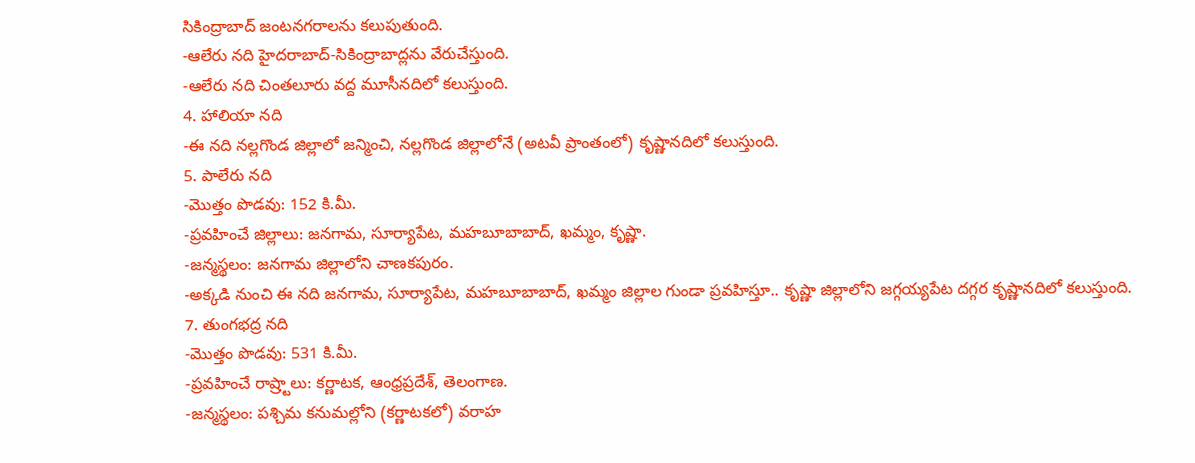సికింద్రాబాద్ జంటనగరాలను కలుపుతుంది.
-ఆలేరు నది హైదరాబాద్-సికింద్రాబాద్లను వేరుచేస్తుంది.
-ఆలేరు నది చింతలూరు వద్ద మూసీనదిలో కలుస్తుంది.
4. హాలియా నది
-ఈ నది నల్లగొండ జిల్లాలో జన్మించి, నల్లగొండ జిల్లాలోనే (అటవీ ప్రాంతంలో) కృష్ణానదిలో కలుస్తుంది.
5. పాలేరు నది
-మొత్తం పొడవు: 152 కి.మీ.
-ప్రవహించే జిల్లాలు: జనగామ, సూర్యాపేట, మహబూబాబాద్, ఖమ్మం, కృష్ణా.
-జన్మస్థలం: జనగామ జిల్లాలోని చాణకపురం.
-అక్కడి నుంచి ఈ నది జనగామ, సూర్యాపేట, మహబూబాబాద్, ఖమ్మం జిల్లాల గుండా ప్రవహిస్తూ.. కృష్ణా జిల్లాలోని జగ్గయ్యపేట దగ్గర కృష్ణానదిలో కలుస్తుంది.
7. తుంగభద్ర నది
-మొత్తం పొడవు: 531 కి.మీ.
-ప్రవహించే రాష్ర్టాలు: కర్ణాటక, ఆంధ్రప్రదేశ్, తెలంగాణ.
-జన్మస్థలం: పశ్చిమ కనుమల్లోని (కర్ణాటకలో) వరాహ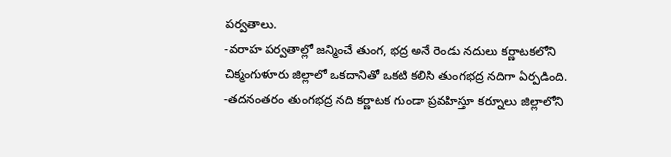పర్వతాలు.
-వరాహ పర్వతాల్లో జన్మించే తుంగ, భద్ర అనే రెండు నదులు కర్ణాటకలోని చిక్మంగుళూరు జిల్లాలో ఒకదానితో ఒకటి కలిసి తుంగభద్ర నదిగా ఏర్పడింది.
-తదనంతరం తుంగభద్ర నది కర్ణాటక గుండా ప్రవహిస్తూ కర్నూలు జిల్లాలోని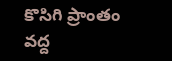కొసిగి ప్రాంతం వద్ద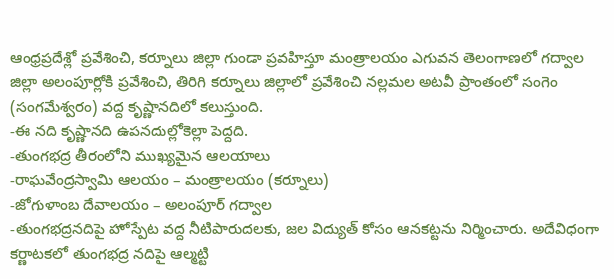ఆంధ్రప్రదేశ్లో ప్రవేశించి, కర్నూలు జిల్లా గుండా ప్రవహిస్తూ మంత్రాలయం ఎగువన తెలంగాణలో గద్వాల జిల్లా అలంపూర్లోకి ప్రవేశించి, తిరిగి కర్నూలు జిల్లాలో ప్రవేశించి నల్లమల అటవీ ప్రాంతంలో సంగెం (సంగమేశ్వరం) వద్ద కృష్ణానదిలో కలుస్తుంది.
-ఈ నది కృష్ణానది ఉపనదుల్లోకెల్లా పెద్దది.
-తుంగభద్ర తీరంలోని ముఖ్యమైన ఆలయాలు
-రాఘవేంద్రస్వామి ఆలయం – మంత్రాలయం (కర్నూలు)
-జోగుళాంబ దేవాలయం – అలంపూర్ గద్వాల
-తుంగభద్రనదిపై హోస్పేట వద్ద నీటిపారుదలకు, జల విద్యుత్ కోసం ఆనకట్టను నిర్మించారు. అదేవిధంగా కర్ణాటకలో తుంగభద్ర నదిపై ఆల్మట్టి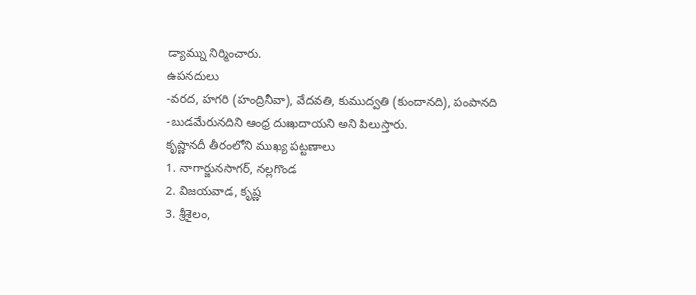డ్యామ్ను నిర్మించారు.
ఉపనదులు
-వరద, హగరి (హంద్రినీవా), వేదవతి, కుముద్వతి (కుందానది), పంపానది
-బుడమేరునదిని ఆంధ్ర దుఃఖదాయని అని పిలుస్తారు.
కృష్ణానదీ తీరంలోని ముఖ్య పట్టణాలు
1. నాగార్జునసాగర్, నల్లగొండ
2. విజయవాడ, కృష్ణ
3. శ్రీశైలం,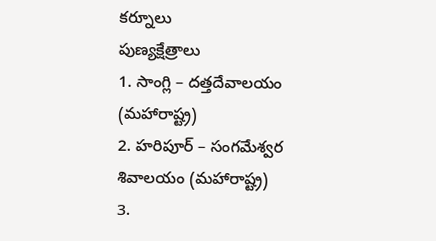కర్నూలు
పుణ్యక్షేత్రాలు
1. సాంగ్లి – దత్తదేవాలయం (మహారాష్ట్ర)
2. హరిపూర్ – సంగమేశ్వర శివాలయం (మహారాష్ట్ర)
3.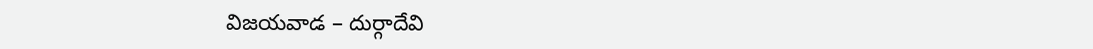విజయవాడ – దుర్గాదేవి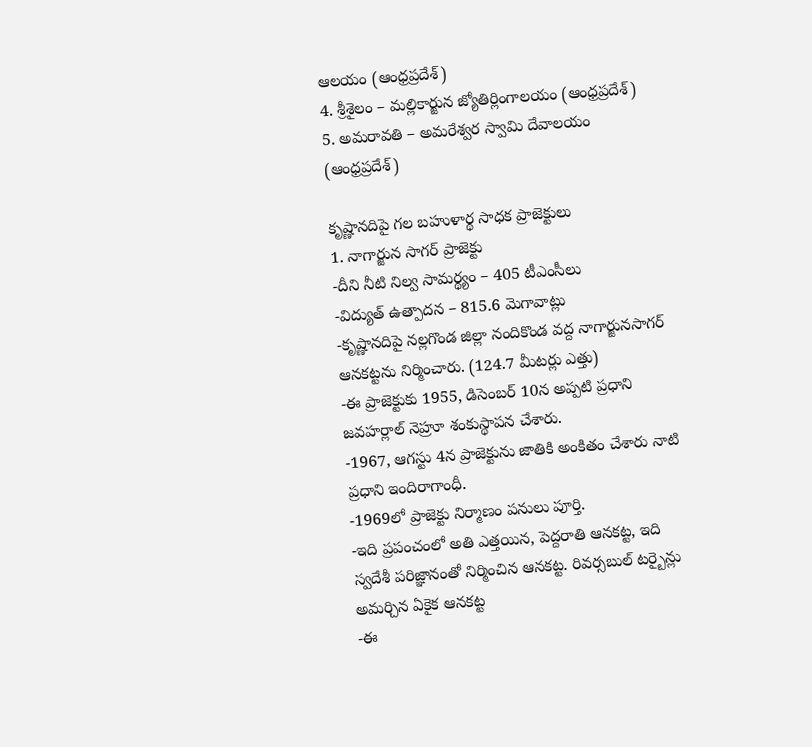ఆలయం (ఆంధ్రప్రదేశ్)
4. శ్రీశైలం – మల్లికార్జున జ్యోతిర్లింగాలయం (ఆంధ్రప్రదేశ్)
5. అమరావతి – అమరేశ్వర స్వామి దేవాలయం
(ఆంధ్రప్రదేశ్)

కృష్ణానదిపై గల బహుళార్థ సాధక ప్రాజెక్టులు
1. నాగార్జున సాగర్ ప్రాజెక్టు
-దీని నీటి నిల్వ సామర్థ్యం – 405 టీఎంసీలు
-విద్యుత్ ఉత్పాదన – 815.6 మెగావాట్లు
-కృష్ణానదిపై నల్లగొండ జిల్లా నందికొండ వద్ద నాగార్జునసాగర్ ఆనకట్టను నిర్మించారు. (124.7 మీటర్లు ఎత్తు)
-ఈ ప్రాజెక్టుకు 1955, డిసెంబర్ 10న అప్పటి ప్రధాని జవహర్లాల్ నెహ్రూ శంకుస్థాపన చేశారు.
-1967, ఆగస్టు 4న ప్రాజెక్టును జాతికి అంకితం చేశారు నాటి ప్రధాని ఇందిరాగాంధీ.
-1969లో ప్రాజెక్టు నిర్మాణం పనులు పూర్తి.
-ఇది ప్రపంచంలో అతి ఎత్తయిన, పెద్దరాతి ఆనకట్ట, ఇది స్వదేశీ పరిజ్ఞానంతో నిర్మించిన ఆనకట్ట. రివర్సబుల్ టర్బైన్లు అమర్చిన ఏకైక ఆనకట్ట
-ఈ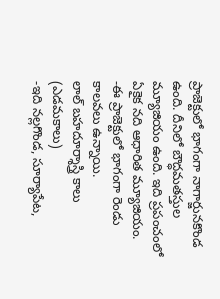ప్రాజెక్టులో భాగంగా నాగార్జునకొండ ఉంది. దీనిలో బౌద్ధమతస్తుల మ్యూజియం ఉంది. ఇది ప్రపంచంలో ఏకైక నది ఆధారిత మ్యూజియం.
-ఈ ప్రాజెక్టులో భాగంగా రెండు కాలవలు ఉన్నాయి.
లాల్ బహదూర్శాస్త్రి కాలు (ఎడమకాలు)
-ఇది నల్లగొండ, సూర్యాపేట,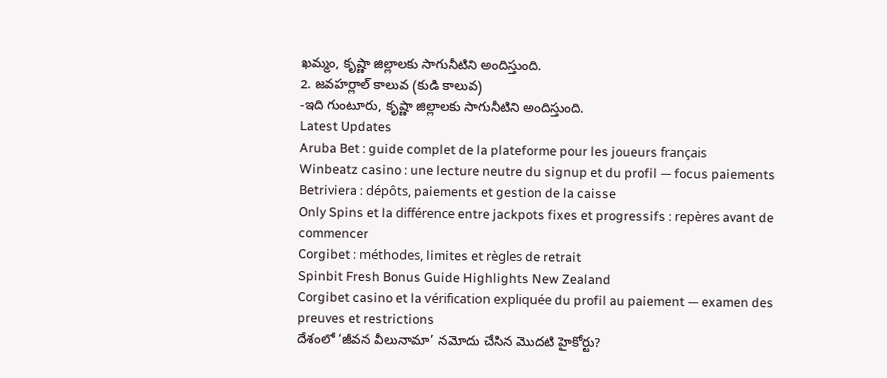ఖమ్మం, కృష్ణా జిల్లాలకు సాగునీటిని అందిస్తుంది.
2. జవహర్లాల్ కాలువ (కుడి కాలువ)
-ఇది గుంటూరు, కృష్ణా జిల్లాలకు సాగునీటిని అందిస్తుంది.
Latest Updates
Aruba Bet : guide complet de la plateforme pour les joueurs français
Winbeatz casino : une lecture neutre du signup et du profil — focus paiements
Betriviera : dépôts, paiements et gestion de la caisse
Only Spins et la différence entre jackpots fixes et progressifs : repères avant de commencer
Corgibet : méthodes, limites et règles de retrait
Spinbit Fresh Bonus Guide Highlights New Zealand
Corgibet casino et la vérification expliquée du profil au paiement — examen des preuves et restrictions
దేశంలో ‘జీవన వీలునామా’ నమోదు చేసిన మొదటి హైకోర్టు?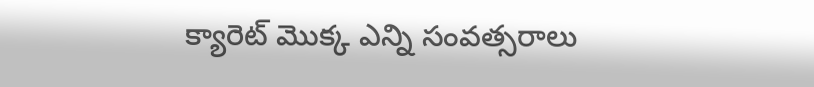క్యారెట్ మొక్క ఎన్ని సంవత్సరాలు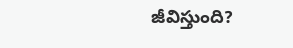జీవిస్తుంది?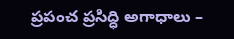ప్రపంచ ప్రసిద్ధి అగాధాలు –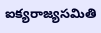ఐక్యరాజ్యసమితి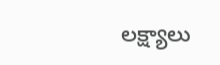లక్ష్యాలు